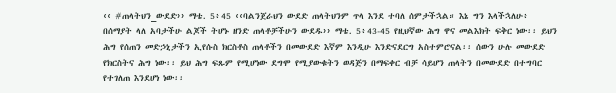‹‹ #ጠላትህን_ውደድ›› ማቴ. 5፥45 ‹‹ባልንጀራህን ውደድ ጠላትህንም ጥላ እንደ ተባለ ሰምታችኋል። እኔ ግን እላችኋለሁ፥ በሰማያት ላለ አባታችሁ ልጆች ትሆኑ ዘንድ ጠላቶቻችሁን ውደዱ›› ማቴ. 5፥43-45 የዚህኛው ሕግ ዋና መልእክት ፍቅር ነው፡፡ ይህን ሕግ የሰጠን መድኃኒታችን ኢየሱስ ክርስቶስ ጠላቶችን በመውደድ እኛም እንዲሁ እንድናደርግ አስተምሮናል፡፡ ሰውን ሁሉ መውደድ የክርስትና ሕግ ነው፡፡ ይህ ሕግ ፍጹም የሚሆነው ደግሞ የሚያውቁትን ወዳጅን በማፍቀር ብቻ ሳይሆን ጠላትን በመውደድ በተግባር የተገለጠ እንደሆነ ነው፡፡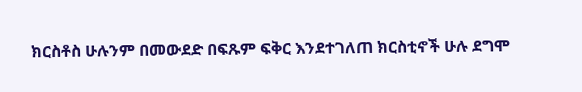ክርስቶስ ሁሉንም በመውደድ በፍጹም ፍቅር እንደተገለጠ ክርስቲኖች ሁሉ ደግሞ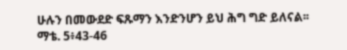ሁሉን በመውደድ ፍጹማን እንድንሆን ይህ ሕግ ግድ ይለናል፡፡ ማቴ. 5፥43-46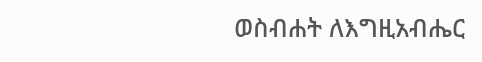ወስብሐት ለእግዚአብሔር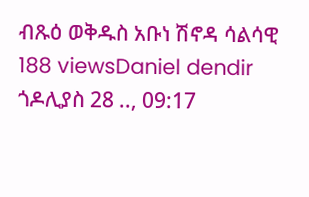ብጹዕ ወቅዱስ አቡነ ሽኖዳ ሳልሳዊ 188 viewsDaniel dendir ጎዶሊያስ 28 .., 09:17